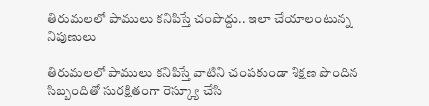తిరుమలలో పాములు కనిపిస్తే చంపొద్దు.. ఇలా చేయాలంటున్న నిపుణులు

తిరుమలలో పాములు కనిపిస్తే వాటిని చంపకుండా శిక్షణ పొందిన సిబ్బందితో సురక్షితంగా రెస్క్యూ చేసి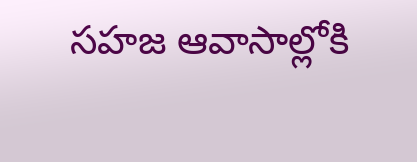సహజ ఆవాసాల్లోకి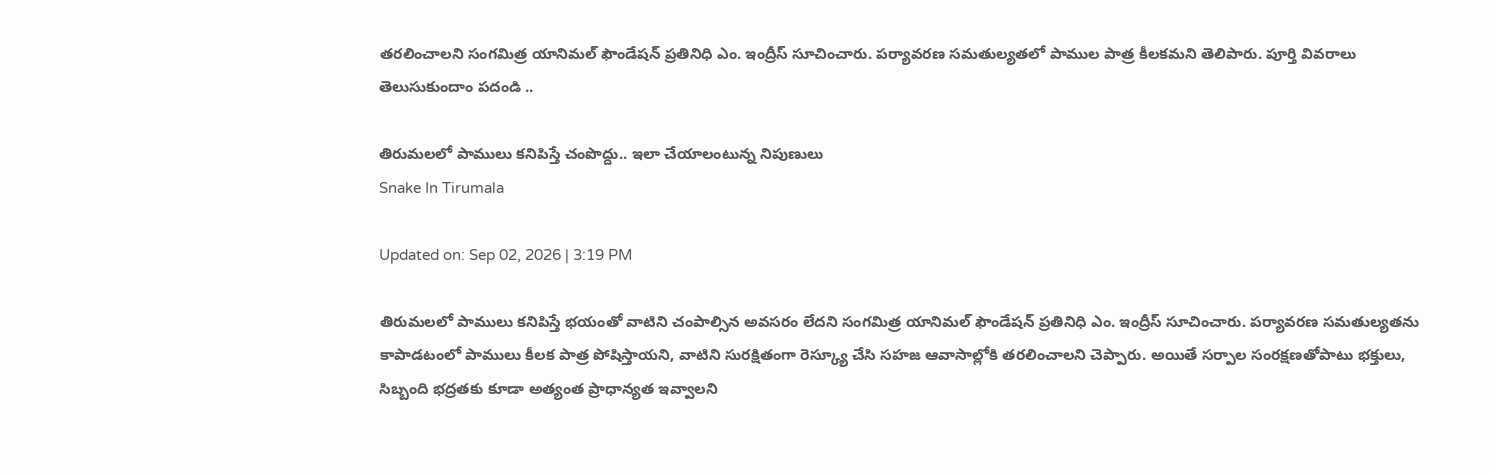తరలించాలని సంగమిత్ర యానిమల్ ఫౌండేషన్ ప్రతినిధి ఎం. ఇంద్రీస్ సూచించారు. పర్యావరణ సమతుల్యతలో పాముల పాత్ర కీలకమని తెలిపారు. పూర్తి వివరాలు తెలుసుకుందాం పదండి ..

తిరుమలలో పాములు కనిపిస్తే చంపొద్దు.. ఇలా చేయాలంటున్న నిపుణులు
Snake In Tirumala

Updated on: Sep 02, 2026 | 3:19 PM

తిరుమలలో పాములు కనిపిస్తే భయంతో వాటిని చంపాల్సిన అవసరం లేదని సంగమిత్ర యానిమల్ ఫౌండేషన్ ప్రతినిధి ఎం. ఇంద్రీస్ సూచించారు. పర్యావరణ సమతుల్యతను కాపాడటంలో పాములు కీలక పాత్ర పోషిస్తాయని, వాటిని సురక్షితంగా రెస్క్యూ చేసి సహజ ఆవాసాల్లోకి తరలించాలని చెప్పారు. అయితే సర్పాల సంరక్షణతోపాటు భక్తులు, సిబ్బంది భద్రతకు కూడా అత్యంత ప్రాధాన్యత ఇవ్వాలని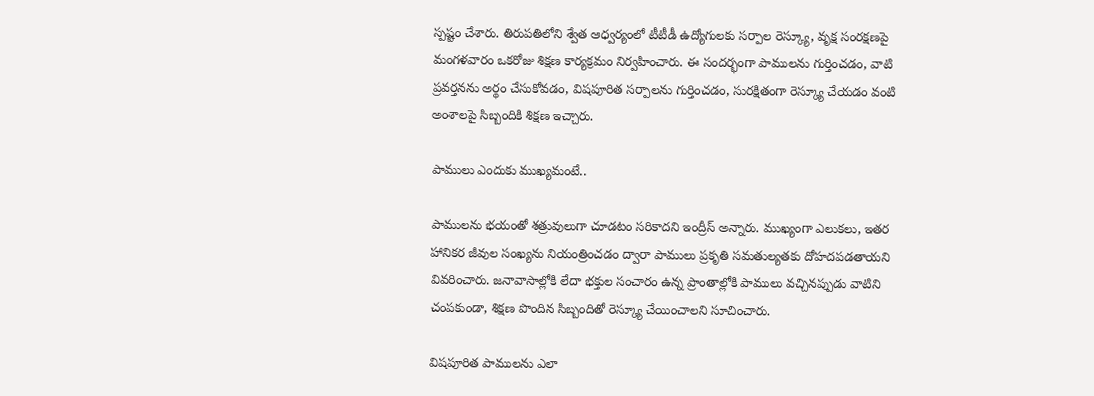స్పష్టం చేశారు. తిరుపతిలోని శ్వేత ఆధ్వర్యంలో టీటీడీ ఉద్యోగులకు సర్పాల రెస్క్యూ, వృక్ష సంరక్షణపై మంగళవారం ఒకరోజు శిక్షణ కార్యక్రమం నిర్వహించారు. ఈ సందర్భంగా పాములను గుర్తించడం, వాటి ప్రవర్తనను అర్థం చేసుకోవడం, విషపూరిత సర్పాలను గుర్తించడం, సురక్షితంగా రెస్క్యూ చేయడం వంటి అంశాలపై సిబ్బందికి శిక్షణ ఇచ్చారు.

పాములు ఎందుకు ముఖ్యమంటే..

పాములను భయంతో శత్రువులుగా చూడటం సరికాదని ఇంద్రీస్ అన్నారు. ముఖ్యంగా ఎలుకలు, ఇతర హానికర జీవుల సంఖ్యను నియంత్రించడం ద్వారా పాములు ప్రకృతి సమతుల్యతకు దోహదపడతాయని వివరించారు. జనావాసాల్లోకి లేదా భక్తుల సంచారం ఉన్న ప్రాంతాల్లోకి పాములు వచ్చినప్పుడు వాటిని చంపకుండా, శిక్షణ పొందిన సిబ్బందితో రెస్క్యూ చేయించాలని సూచించారు.

విషపూరిత పాములను ఎలా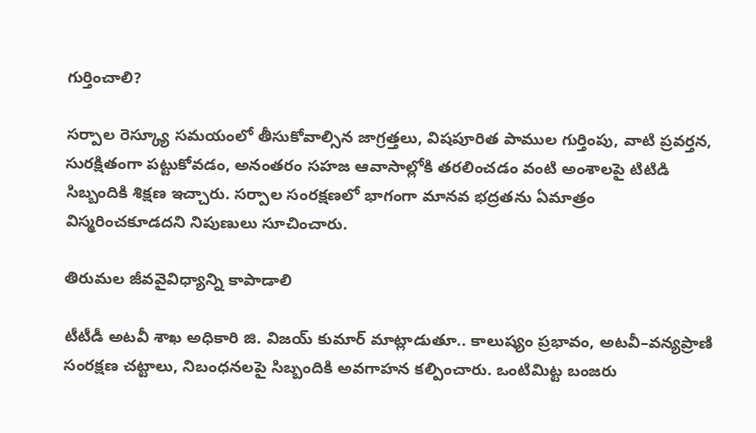గుర్తించాలి?

సర్పాల రెస్క్యూ సమయంలో తీసుకోవాల్సిన జాగ్రత్తలు, విషపూరిత పాముల గుర్తింపు, వాటి ప్రవర్తన, సురక్షితంగా పట్టుకోవడం, అనంతరం సహజ ఆవాసాల్లోకి తరలించడం వంటి అంశాలపై టిటిడి సిబ్బందికి శిక్షణ ఇచ్చారు. సర్పాల సంరక్షణలో భాగంగా మానవ భద్రతను ఏమాత్రం విస్మరించకూడదని నిపుణులు సూచించారు.

తిరుమల జీవవైవిధ్యాన్ని కాపాడాలి

టీటీడీ అటవీ శాఖ అధికారి జి. విజయ్ కుమార్ మాట్లాడుతూ.. కాలుష్యం ప్రభావం, అటవీ–వన్యప్రాణి సంరక్షణ చట్టాలు, నిబంధనలపై సిబ్బందికి అవగాహన కల్పించారు. ఒంటిమిట్ట బంజరు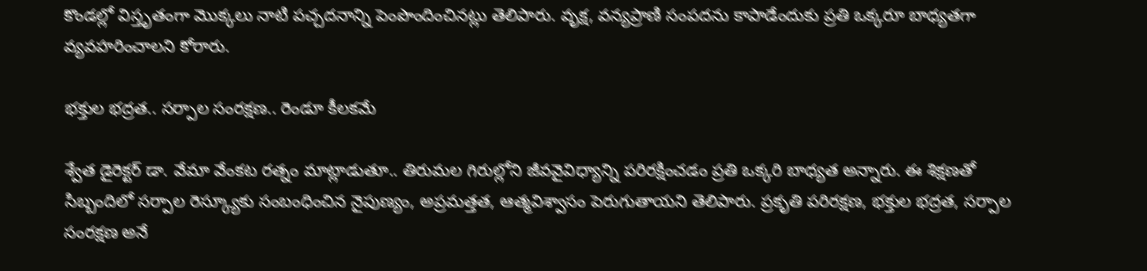కొండల్లో విస్తృతంగా మొక్కలు నాటి పచ్చదనాన్ని పెంపొందించినట్లు తెలిపారు. వృక్ష, వన్యప్రాణి సంపదను కాపాడేందుకు ప్రతి ఒక్కరూ బాధ్యతగా వ్యవహరించాలని కోరారు.

భక్తుల భద్రత.. సర్పాల సంరక్షణ.. రెండూ కీలకమే

శ్వేత డైరెక్టర్ డా. వేమా వేంకట రత్నం మాట్లాడుతూ.. తిరుమల గిరుల్లోని జీవవైవిధ్యాన్ని పరిరక్షించడం ప్రతి ఒక్కరి బాధ్యత అన్నారు. ఈ శిక్షణతో సిబ్బందిలో సర్పాల రెస్క్యూకు సంబంధించిన నైపుణ్యం, అప్రమత్తత, ఆత్మవిశ్వాసం పెరుగుతాయని తెలిపారు. ప్రకృతి పరిరక్షణ, భక్తుల భద్రత, సర్పాల సంరక్షణ అనే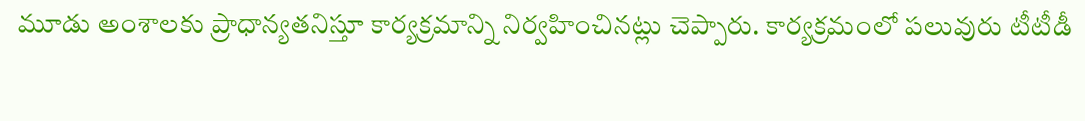మూడు అంశాలకు ప్రాధాన్యతనిస్తూ కార్యక్రమాన్ని నిర్వహించినట్లు చెప్పారు. కార్యక్రమంలో పలువురు టీటీడీ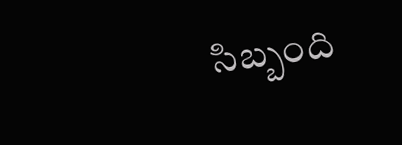సిబ్బంది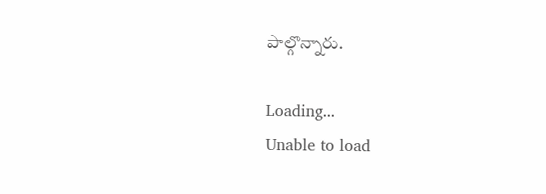పాల్గొన్నారు.

Loading...
Unable to load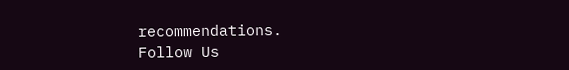recommendations.
Follow Us